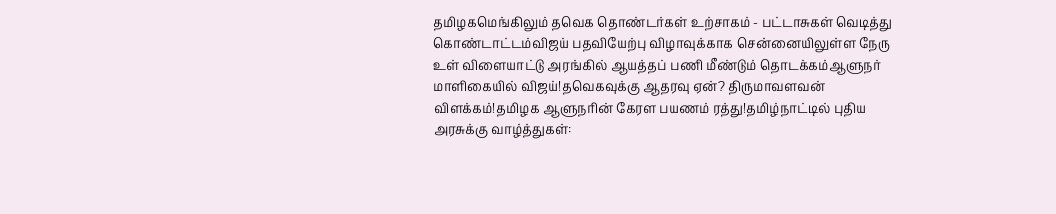தமிழகமெங்கிலும் தவெக தொண்டர்கள் உற்சாகம் - பட்டாசுகள் வெடித்து கொண்டாட்டம்விஜய் பதவியேற்பு விழாவுக்காக சென்னையிலுள்ள நேரு உள் விளையாட்டு அரங்கில் ஆயத்தப் பணி மீண்டும் தொடக்கம்ஆளுநர் மாளிகையில் விஜய்!தவெகவுக்கு ஆதரவு ஏன்? திருமாவளவன் விளக்கம்!தமிழக ஆளுநரின் கேரள பயணம் ரத்து!தமிழ்நாட்டில் புதிய அரசுக்கு வாழ்த்துகள்: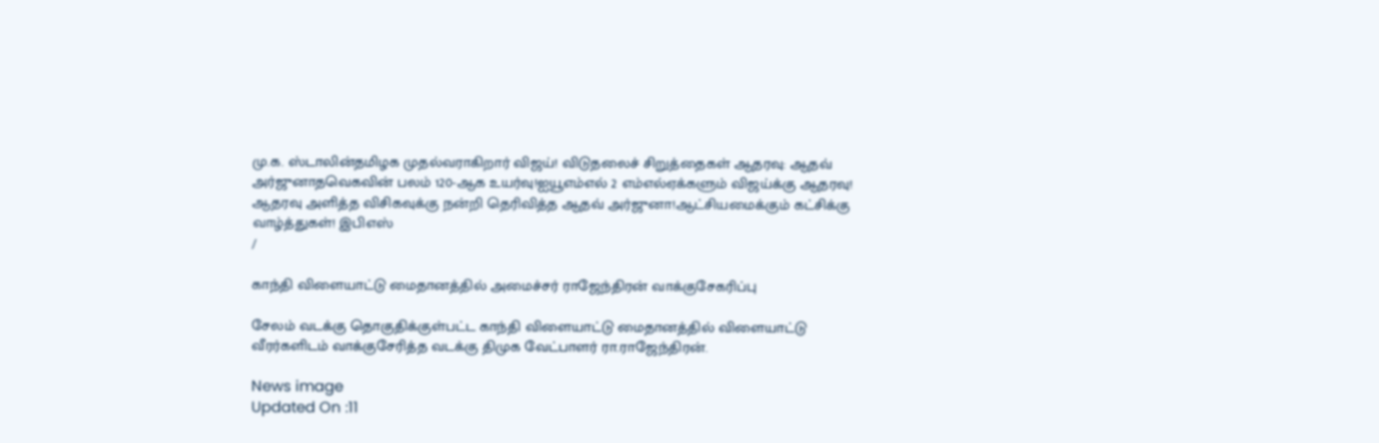மு.க. ஸ்டாலின்தமிழக முதல்வராகிறார் விஜய்! விடுதலைச் சிறுத்தைகள் ஆதரவு: ஆதவ் அர்ஜுனாதவெகவின் பலம் 120-ஆக உயர்வு!ஐயூஎம்எல் 2 எம்எல்ஏக்களும் விஜய்க்கு ஆதரவு! ஆதரவு அளித்த விசிகவுக்கு நன்றி தெரிவித்த ஆதவ் அர்ஜுனா!ஆட்சியமைக்கும் கட்சிக்கு வாழ்த்துகள்! இபிஎஸ்
/

காந்தி விளையாட்டு மைதானத்தில் அமைச்சர் ராஜேந்திரன் வாக்குசேகரிப்பு

சேலம் வடக்கு தொகுதிக்குள்பட்ட காந்தி விளையாட்டு மைதானத்தில் விளையாட்டு வீரர்களிடம் வாக்குசேரித்த வடக்கு திமுக வேட்பாளர் ரா.ராஜேந்திரன்.

News image
Updated On :11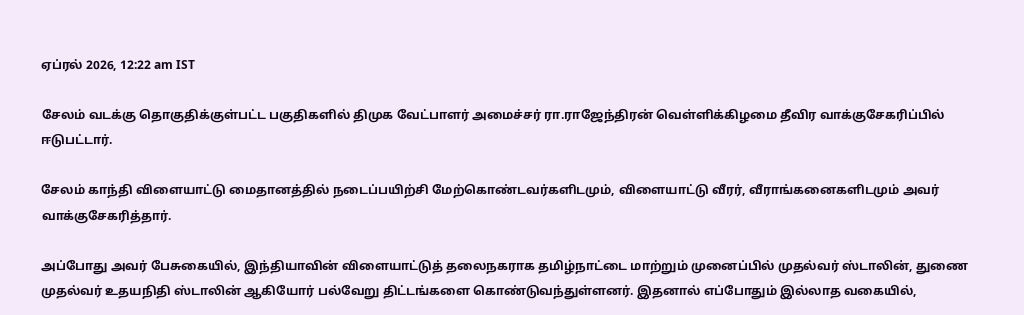ஏப்ரல் 2026, 12:22 am IST

சேலம் வடக்கு தொகுதிக்குள்பட்ட பகுதிகளில் திமுக வேட்பாளர் அமைச்சர் ரா.ராஜேந்திரன் வெள்ளிக்கிழமை தீவிர வாக்குசேகரிப்பில் ஈடுபட்டார்.

சேலம் காந்தி விளையாட்டு மைதானத்தில் நடைப்பயிற்சி மேற்கொண்டவர்களிடமும், விளையாட்டு வீரர், வீராங்கனைகளிடமும் அவர் வாக்குசேகரித்தார்.

அப்போது அவர் பேசுகையில், இந்தியாவின் விளையாட்டுத் தலைநகராக தமிழ்நாட்டை மாற்றும் முனைப்பில் முதல்வர் ஸ்டாலின், துணை முதல்வர் உதயநிதி ஸ்டாலின் ஆகியோர் பல்வேறு திட்டங்களை கொண்டுவந்துள்ளனர். இதனால் எப்போதும் இல்லாத வகையில்,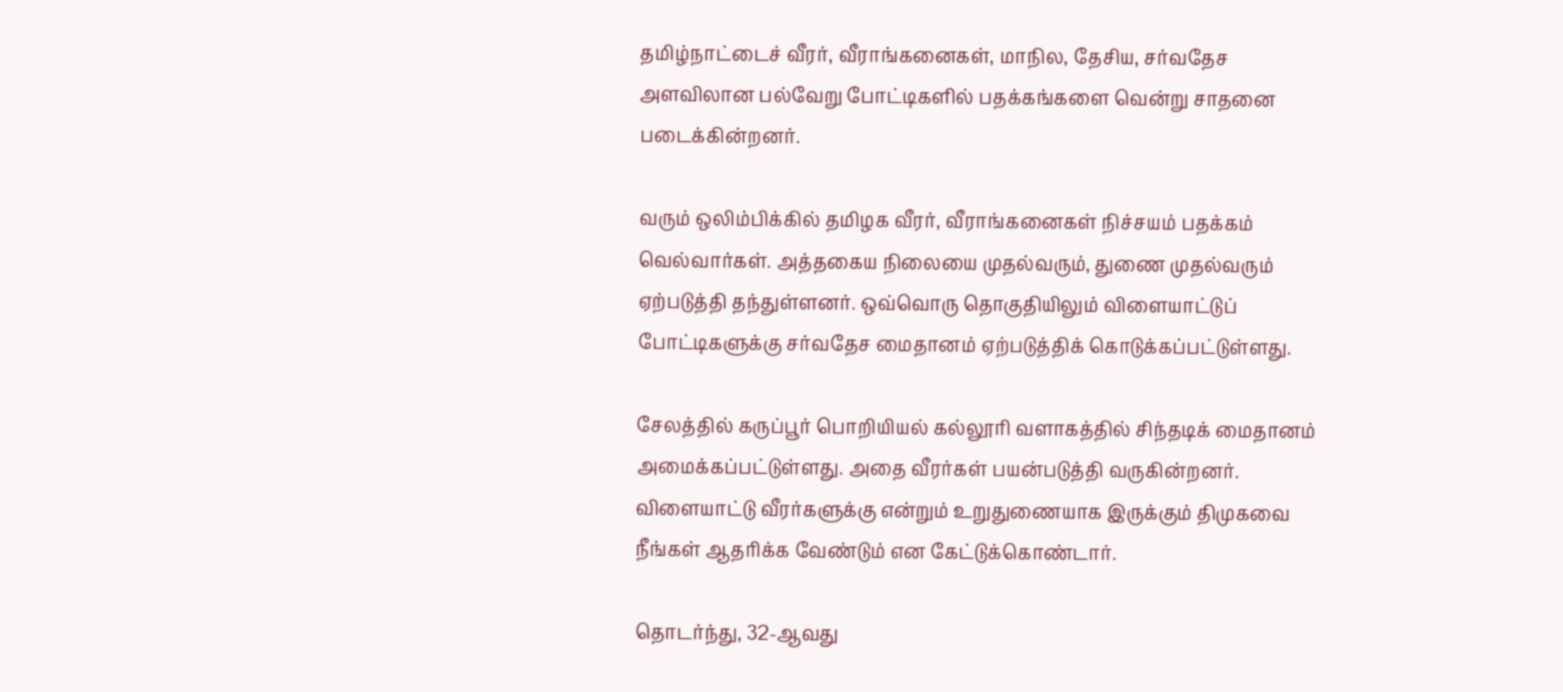தமிழ்நாட்டைச் வீரர், வீராங்கனைகள், மாநில, தேசிய, சர்வதேச அளவிலான பல்வேறு போட்டிகளில் பதக்கங்களை வென்று சாதனை படைக்கின்றனர்.

வரும் ஒலிம்பிக்கில் தமிழக வீரர், வீராங்கனைகள் நிச்சயம் பதக்கம் வெல்வார்கள். அத்தகைய நிலையை முதல்வரும், துணை முதல்வரும் ஏற்படுத்தி தந்துள்ளனர். ஒவ்வொரு தொகுதியிலும் விளையாட்டுப் போட்டிகளுக்கு சர்வதேச மைதானம் ஏற்படுத்திக் கொடுக்கப்பட்டுள்ளது.

சேலத்தில் கருப்பூர் பொறியியல் கல்லூரி வளாகத்தில் சிந்தடிக் மைதானம் அமைக்கப்பட்டுள்ளது. அதை வீரர்கள் பயன்படுத்தி வருகின்றனர். விளையாட்டு வீரர்களுக்கு என்றும் உறுதுணையாக இருக்கும் திமுகவை நீங்கள் ஆதரிக்க வேண்டும் என கேட்டுக்கொண்டார்.

தொடர்ந்து, 32-ஆவது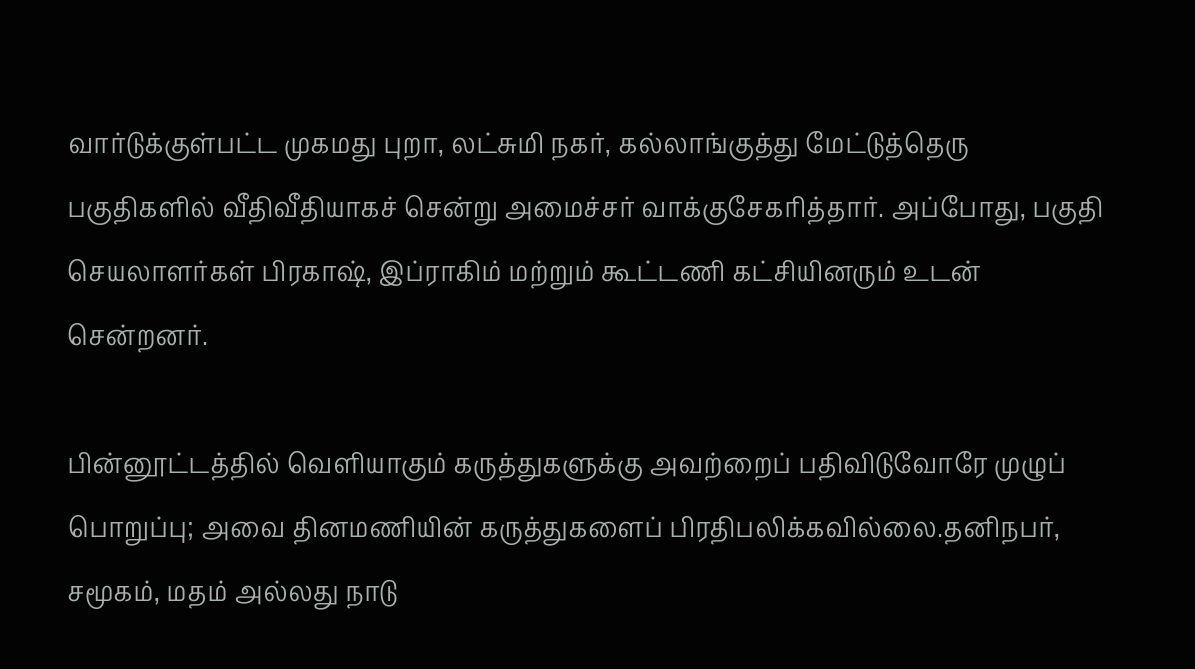வார்டுக்குள்பட்ட முகமது புறா, லட்சுமி நகர், கல்லாங்குத்து மேட்டுத்தெரு பகுதிகளில் வீதிவீதியாகச் சென்று அமைச்சர் வாக்குசேகரித்தார். அப்போது, பகுதி செயலாளர்கள் பிரகாஷ், இப்ராகிம் மற்றும் கூட்டணி கட்சியினரும் உடன் சென்றனர்.

பின்னூட்டத்தில் வெளியாகும் கருத்துகளுக்கு அவற்றைப் பதிவிடுவோரே முழுப் பொறுப்பு; அவை தினமணியின் கருத்துகளைப் பிரதிபலிக்கவில்லை.தனிநபர், சமூகம், மதம் அல்லது நாடு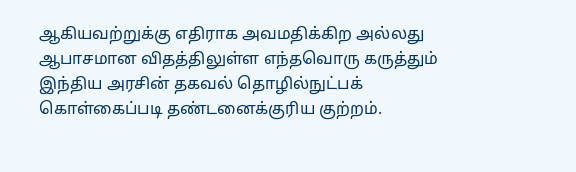ஆகியவற்றுக்கு எதிராக அவமதிக்கிற அல்லது ஆபாசமான விதத்திலுள்ள எந்தவொரு கருத்தும் இந்திய அரசின் தகவல் தொழில்நுட்பக் கொள்கைப்படி தண்டனைக்குரிய குற்றம்.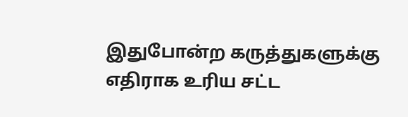இதுபோன்ற கருத்துகளுக்கு எதிராக உரிய சட்ட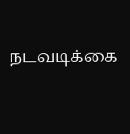நடவடிக்கை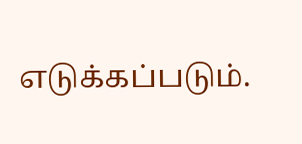எடுக்கப்படும்.